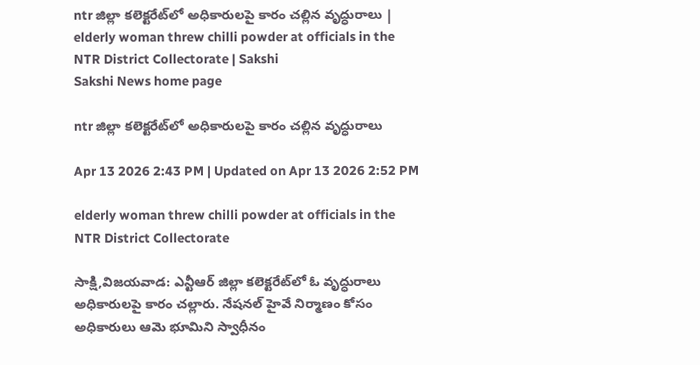ntr జిల్లా కలెక్టరేట్‌లో అధికారులపై కారం చల్లిన వృద్ధురాలు | elderly woman threw chilli powder at officials in the NTR District Collectorate | Sakshi
Sakshi News home page

ntr జిల్లా కలెక్టరేట్‌లో అధికారులపై కారం చల్లిన వృద్ధురాలు

Apr 13 2026 2:43 PM | Updated on Apr 13 2026 2:52 PM

elderly woman threw chilli powder at officials in the NTR District Collectorate

సాక్షి,విజయవాడ: ఎన్టీఆర్ జిల్లా కలెక్టరేట్‌లో ఓ వృద్ధురాలు అధికారులపై కారం చల్లారు. నేషనల్ హైవే నిర్మాణం కోసం అధికారులు ఆమె భూమిని స్వాధీనం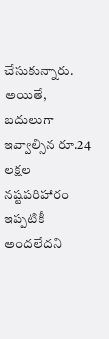చేసుకున్నారు. అయితే, బదులుగా ఇవ్వాల్సిన రూ.24 లక్షల నష్టపరిహారం ఇప్పటికీ అందలేదని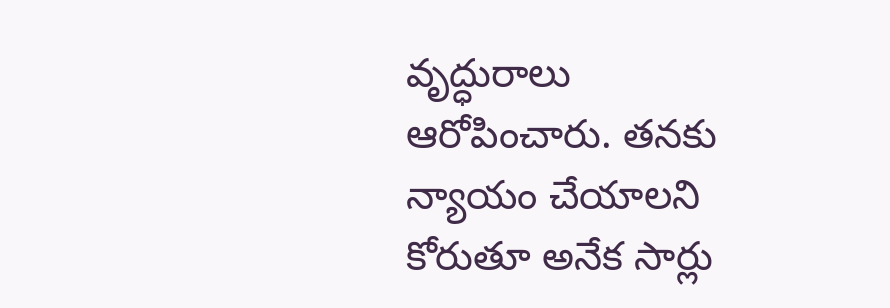వృద్ధురాలు ఆరోపించారు. తనకు న్యాయం చేయాలని కోరుతూ అనేక సార్లు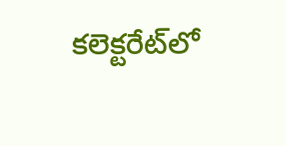కలెక్టరేట్‌లో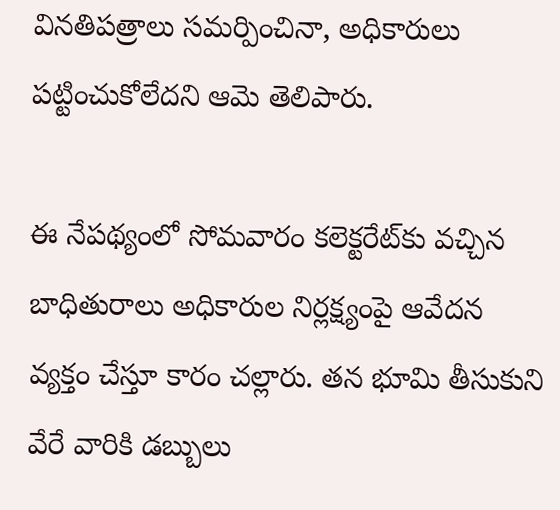వినతిపత్రాలు సమర్పించినా, అధికారులు పట్టించుకోలేదని ఆమె తెలిపారు.

ఈ నేపథ్యంలో సోమవారం కలెక్టరేట్‌కు వచ్చిన బాధితురాలు అధికారుల నిర్లక్ష్యంపై ఆవేదన వ్యక్తం చేస్తూ కారం చల్లారు. తన భూమి తీసుకుని వేరే వారికి డబ్బులు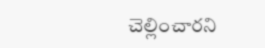చెల్లించారని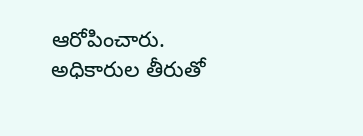ఆరోపించారు. అధికారుల తీరుతో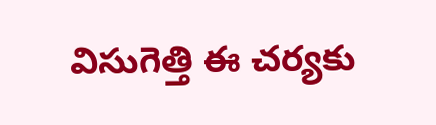విసుగెత్తి ఈ చర్యకు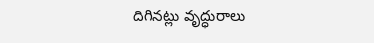దిగినట్లు వృద్ధురాలు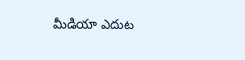మీడియా ఎదుట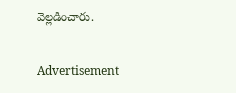వెల్లడించారు.


Advertisement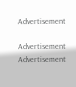Advertisement

Advertisement
Advertisement